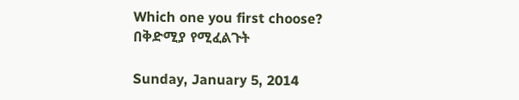Which one you first choose? በቅድሚያ የሚፈልጉት

Sunday, January 5, 2014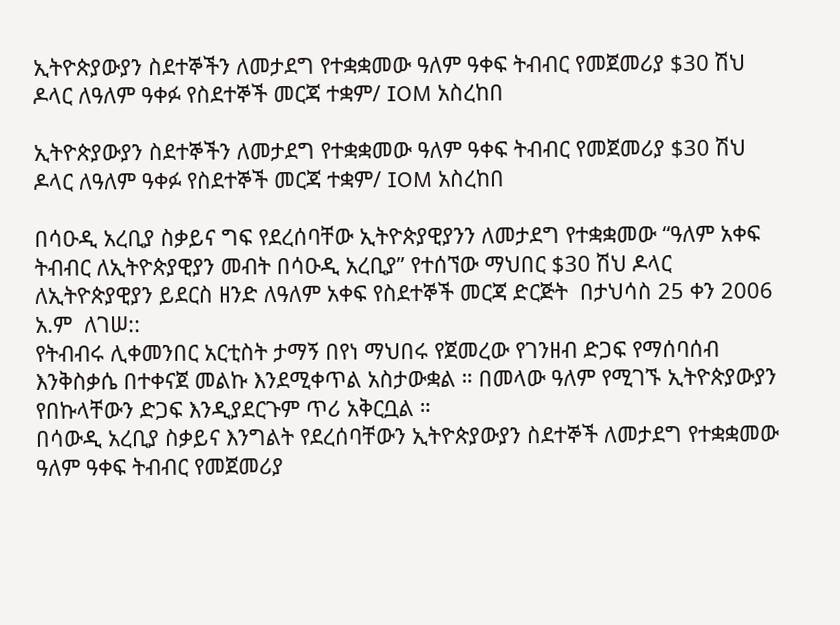ኢትዮጵያውያን ስደተኞችን ለመታደግ የተቋቋመው ዓለም ዓቀፍ ትብብር የመጀመሪያ $30 ሽህ ዶላር ለዓለም ዓቀፉ የስደተኞች መርጃ ተቋም/ IOM አስረከበ

ኢትዮጵያውያን ስደተኞችን ለመታደግ የተቋቋመው ዓለም ዓቀፍ ትብብር የመጀመሪያ $30 ሽህ ዶላር ለዓለም ዓቀፉ የስደተኞች መርጃ ተቋም/ IOM አስረከበ

በሳዑዲ አረቢያ ስቃይና ግፍ የደረሰባቸው ኢትዮጵያዊያንን ለመታደግ የተቋቋመው “ዓለም አቀፍ ትብብር ለኢትዮጵያዊያን መብት በሳዑዲ አረቢያ” የተሰኘው ማህበር $30 ሽህ ዶላር ለኢትዮጵያዊያን ይደርስ ዘንድ ለዓለም አቀፍ የስደተኞች መርጃ ድርጅት  በታህሳስ 25 ቀን 2006 አ.ም  ለገሠ::
የትብብሩ ሊቀመንበር አርቲስት ታማኝ በየነ ማህበሩ የጀመረው የገንዘብ ድጋፍ የማሰባሰብ እንቅስቃሴ በተቀናጀ መልኩ እንደሚቀጥል አስታውቋል ። በመላው ዓለም የሚገኙ ኢትዮጵያውያን የበኩላቸውን ድጋፍ እንዲያደርጉም ጥሪ አቅርቧል ።
በሳውዲ አረቢያ ስቃይና እንግልት የደረሰባቸውን ኢትዮጵያውያን ስደተኞች ለመታደግ የተቋቋመው ዓለም ዓቀፍ ትብብር የመጀመሪያ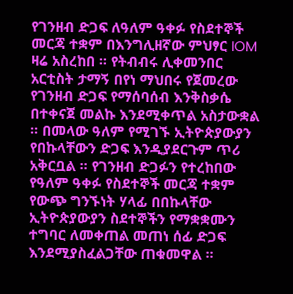የገንዘብ ድጋፍ ለዓለም ዓቀፉ የስደተኞች መርጃ ተቋም በእንግሊዘኛው ምህፃር IOM ዛሬ አስረከበ ። የትብብሩ ሊቀመንበር አርቲስት ታማኝ በየነ ማህበሩ የጀመረው የገንዘብ ድጋፍ የማሰባሰብ እንቅስቃሴ በተቀናጀ መልኩ እንደሚቀጥል አስታውቋል ። በመላው ዓለም የሚገኙ ኢትዮጵያውያን የበኩላቸውን ድጋፍ እንዲያደርጉም ጥሪ አቅርቧል ። የገንዘብ ድጋፉን የተረከበው የዓለም ዓቀፉ የስደተኞች መርጃ ተቋም የውጭ ግንኙነት ሃላፊ በበኩላቸው ኢትዮጵያውያን ስደተኞችን የማቋቋሙን ተግባር ለመቀጠል መጠነ ሰፊ ድጋፍ እንደሚያስፈልጋቸው ጠቁመዋል ።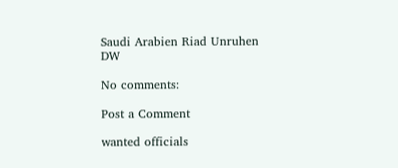Saudi Arabien Riad Unruhen
DW

No comments:

Post a Comment

wanted officials